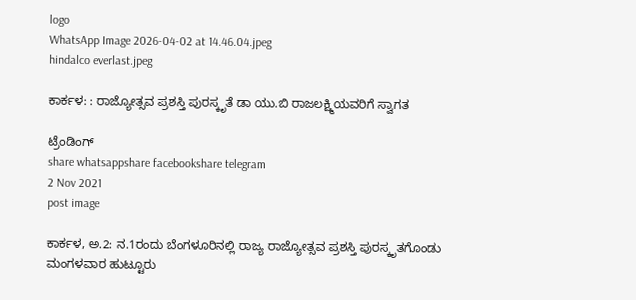logo
WhatsApp Image 2026-04-02 at 14.46.04.jpeg
hindalco everlast.jpeg

ಕಾರ್ಕಳ: : ರಾಜ್ಯೋತ್ಸವ ಪ್ರಶಸ್ತಿ ಪುರಸ್ಕೃತೆ ಡಾ ಯು.ಬಿ ರಾಜಲಕ್ಷ್ಮಿಯವರಿಗೆ ಸ್ವಾಗತ

ಟ್ರೆಂಡಿಂಗ್
share whatsappshare facebookshare telegram
2 Nov 2021
post image

ಕಾರ್ಕಳ, ಅ.2: ನ.1ರಂದು ಬೆಂಗಳೂರಿನಲ್ಲಿ ರಾಜ್ಯ ರಾಜ್ಯೋತ್ಸವ ಪ್ರಶಸ್ತಿ ಪುರಸ್ಕೃತಗೊಂಡು ಮಂಗಳವಾರ ಹುಟ್ಟೂರು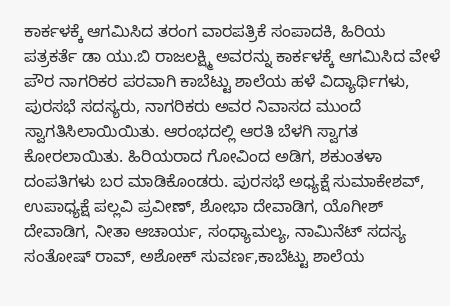ಕಾರ್ಕಳಕ್ಕೆ ಆಗಮಿಸಿದ ತರಂಗ ವಾರಪತ್ರಿಕೆ ಸಂಪಾದಕಿ, ಹಿರಿಯ ಪತ್ರಕರ್ತೆ ಡಾ ಯು.ಬಿ ರಾಜಲಕ್ಷ್ಮಿ ಅವರನ್ನು ಕಾರ್ಕಳಕ್ಕೆ ಆಗಮಿಸಿದ ವೇಳೆ ಪೌರ ನಾಗರಿಕರ ಪರವಾಗಿ ಕಾಬೆಟ್ಟು ಶಾಲೆಯ ಹಳೆ ವಿದ್ಯಾರ್ಥಿಗಳು, ಪುರಸಭೆ ಸದಸ್ಯರು, ನಾಗರಿಕರು ಅವರ ನಿವಾಸದ ಮುಂದೆ ಸ್ವಾಗತಿಸಿಲಾಯಿಯಿತು. ಆರಂಭದಲ್ಲಿ ಆರತಿ ಬೆಳಗಿ ಸ್ವಾಗತ ಕೋರಲಾಯಿತು. ಹಿರಿಯರಾದ ಗೋವಿಂದ ಅಡಿಗ, ಶಕುಂತಳಾ ದಂಪತಿಗಳು ಬರ ಮಾಡಿಕೊಂಡರು. ಪುರಸಭೆ ಅಧ್ಯಕ್ಷೆ ಸುಮಾಕೇಶವ್, ಉಪಾಧ್ಯಕ್ಷೆ ಪಲ್ಲವಿ ಪ್ರವೀಣ್, ಶೋಭಾ ದೇವಾಡಿಗ, ಯೊಗೀಶ್ ದೇವಾಡಿಗ, ನೀತಾ ಆಚಾರ್ಯ, ಸಂಧ್ಯಾಮಲ್ಯ, ನಾಮಿನೆಟ್ ಸದಸ್ಯ ಸಂತೋಷ್ ರಾವ್, ಅಶೋಕ್ ಸುವರ್ಣ,ಕಾಬೆಟ್ಟು ಶಾಲೆಯ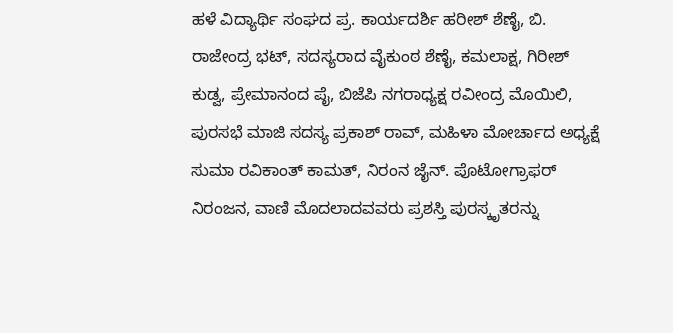ಹಳೆ ವಿದ್ಯಾರ್ಥಿ ಸಂಘದ ಪ್ರ. ಕಾರ್ಯದರ್ಶಿ ಹರೀಶ್ ಶೆಣೈ, ಬಿ. ರಾಜೇಂದ್ರ ಭಟ್, ಸದಸ್ಯರಾದ ವೈಕುಂಠ ಶೆಣೈ, ಕಮಲಾಕ್ಷ, ಗಿರೀಶ್ ಕುಡ್ವ, ಪ್ರೇಮಾನಂದ ಪೈ, ಬಿಜೆಪಿ ನಗರಾಧ್ಯಕ್ಷ ರವೀಂದ್ರ ಮೊಯಿಲಿ, ಪುರಸಭೆ ಮಾಜಿ ಸದಸ್ಯ ಪ್ರಕಾಶ್ ರಾವ್, ಮಹಿಳಾ ಮೋರ್ಚಾದ ಅಧ್ಯಕ್ಷೆ ಸುಮಾ ರವಿಕಾಂತ್ ಕಾಮತ್, ನಿರಂನ ಜೈನ್. ಪೊಟೋಗ್ರಾಫರ್ ನಿರಂಜನ, ವಾಣಿ ಮೊದಲಾದವವರು ಪ್ರಶಸ್ತಿ ಪುರಸ್ಕೃತರನ್ನು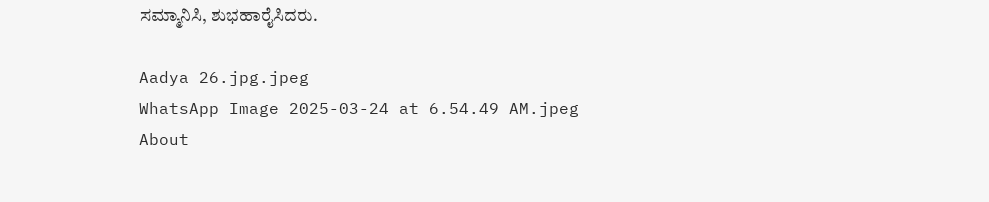ಸಮ್ಮಾನಿಸಿ, ಶುಭಹಾರೈಸಿದರು.

Aadya 26.jpg.jpeg
WhatsApp Image 2025-03-24 at 6.54.49 AM.jpeg
About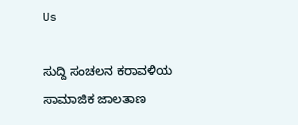Us

ಸುದ್ದಿ ಸಂಚಲನ ಕರಾವಳಿಯ ಸಾಮಾಜಿಕ ಜಾಲತಾಣ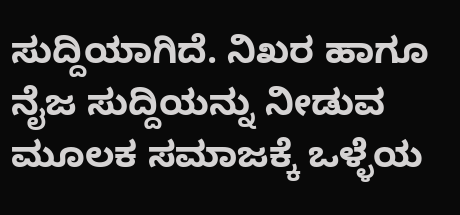ಸುದ್ದಿಯಾಗಿದೆ. ನಿಖರ ಹಾಗೂ ನೈಜ ಸುದ್ದಿಯನ್ನು ನೀಡುವ ಮೂಲಕ ಸಮಾಜಕ್ಕೆ ಒಳ್ಳೆಯ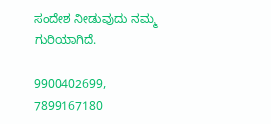ಸಂದೇಶ ನೀಡುವುದು ನಮ್ಮ ಗುರಿಯಾಗಿದೆ.

9900402699, 7899167180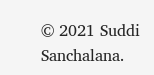© 2021 Suddi Sanchalana.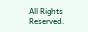All Rights Reserved.